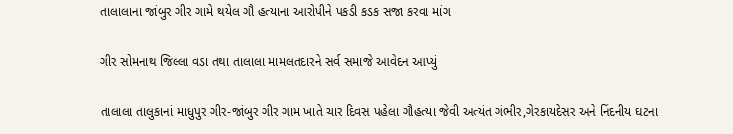તાલાલાના જાંબુર ગીર ગામે થયેલ ગૌ હત્યાના આરોપીને પકડી કડક સજા કરવા માંગ

ગીર સોમનાથ જિલ્લા વડા તથા તાલાલા મામલતદારને સર્વ સમાજે આવેદન આપ્યું

તાલાલા તાલુકાનાં માધુપુર ગીર-જાંબુર ગીર ગામ ખાતે ચાર દિવસ પહેલા ગૌહત્યા જેવી અત્યંત ગંભીર,ગેરકાયદેસર અને નિંદનીય ઘટના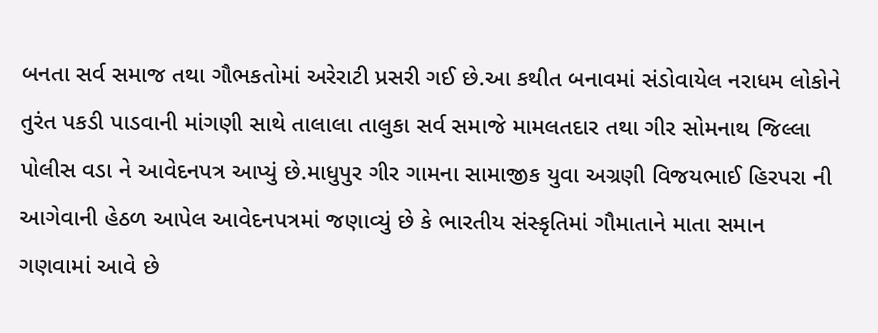બનતા સર્વ સમાજ તથા ગૌભકતોમાં અરેરાટી પ્રસરી ગઈ છે.આ કથીત બનાવમાં સંડોવાયેલ નરાધમ લોકોને તુરંત પકડી પાડવાની માંગણી સાથે તાલાલા તાલુકા સર્વ સમાજે મામલતદાર તથા ગીર સોમનાથ જિલ્લા પોલીસ વડા ને આવેદનપત્ર આપ્યું છે.માધુપુર ગીર ગામના સામાજીક યુવા અગ્રણી વિજયભાઈ હિરપરા ની આગેવાની હેઠળ આપેલ આવેદનપત્રમાં જણાવ્યું છે કે ભારતીય સંસ્કૃતિમાં ગૌમાતાને માતા સમાન ગણવામાં આવે છે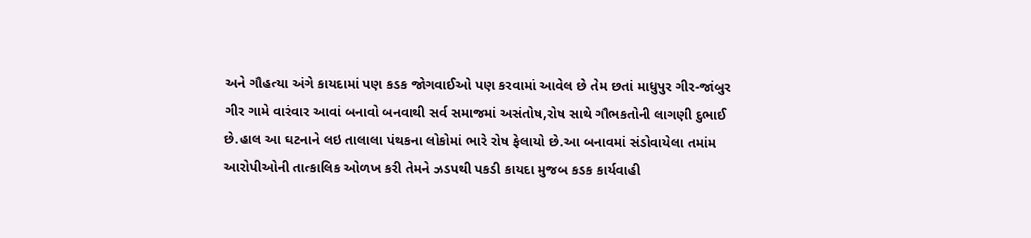અને ગૌહત્યા અંગે કાયદામાં પણ કડક જોગવાઈઓ પણ કરવામાં આવેલ છે તેમ છતાં માધુપુર ગીર-જાંબુર ગીર ગામે વારંવાર આવાં બનાવો બનવાથી સર્વ સમાજમાં અસંતોષ,રોષ સાથે ગૌભકતોની લાગણી દુભાઈ છે.હાલ આ ઘટનાને લઇ તાલાલા પંથકના લોકોમાં ભારે રોષ ફેલાયો છે.આ બનાવમાં સંડોવાયેલા તમાંમ આરોપીઓની તાત્કાલિક ઓળખ કરી તેમને ઝડપથી પકડી કાયદા મુજબ કડક કાર્યવાહી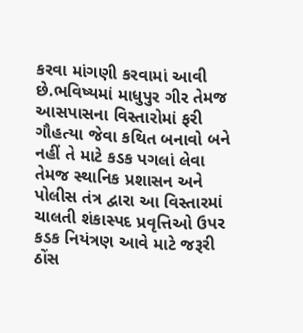કરવા માંગણી કરવામાં આવી છે.ભવિષ્યમાં માધુપુર ગીર તેમજ આસપાસના વિસ્તારોમાં ફરી ગૌહત્યા જેવા કથિત બનાવો બને નહીં તે માટે કડક પગલાં લેવા તેમજ સ્થાનિક પ્રશાસન અને પોલીસ તંત્ર દ્વારા આ વિસ્તારમાં ચાલતી શંકાસ્પદ પ્રવૃત્તિઓ ઉપર કડક નિયંત્રણ આવે માટે જરૂરી ઠોંસ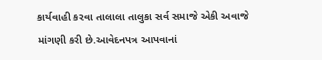કાર્યવાહી કરવા તાલાલા તાલુકા સર્વ સમાજે એકી અવાજે માંગણી કરી છે.આવેદનપત્ર આપવાનાં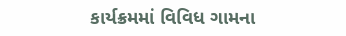કાર્યક્રમમાં વિવિધ ગામના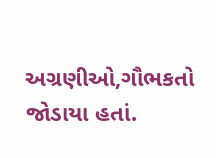અગ્રણીઓ,ગૌભકતો જોડાયા હતાં.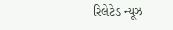રિલેટેડ ન્યૂઝ